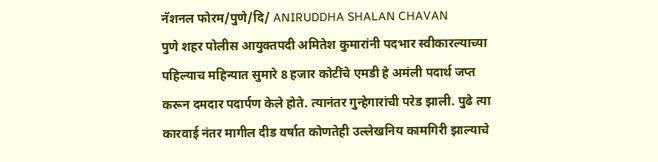नॅशनल फोरम/पुणे/दि/ ANIRUDDHA SHALAN CHAVAN
पुणे शहर पोलीस आयुक्तपदी अमितेश कुमारांनी पदभार स्वीकारल्याच्या पहिल्याच महिन्यात सुमारे 8 हजार कोटींचे एमडी हे अमंली पदार्थ जप्त करून दमदार पदार्पण केले होते. त्यानंतर गुन्हेगारांची परेड झाली. पुढे त्या कारवाई नंतर मागील दीड वर्षात कोणतेही उल्लेखनिय कामगिरी झाल्याचे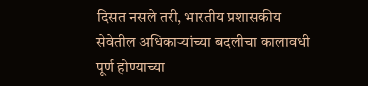दिसत नसले तरी, भारतीय प्रशासकीय सेवेतील अधिकाऱ्यांच्या बदलीचा कालावधी पूर्ण होण्याच्या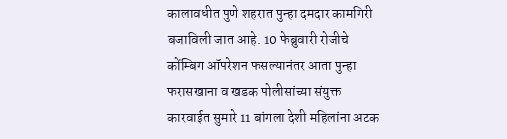कालावधीत पुणे शहरात पुन्हा दमदार कामगिरी बजाविली जात आहे. 10 फेब्रुवारी रोजीचे कोंम्बिग ऑपरेशन फसल्यानंतर आता पुन्हा फरासखाना व खडक पोलीसांच्या संयुक्त कारवाईत सुमारे 11 बांगला देशी महिलांना अटक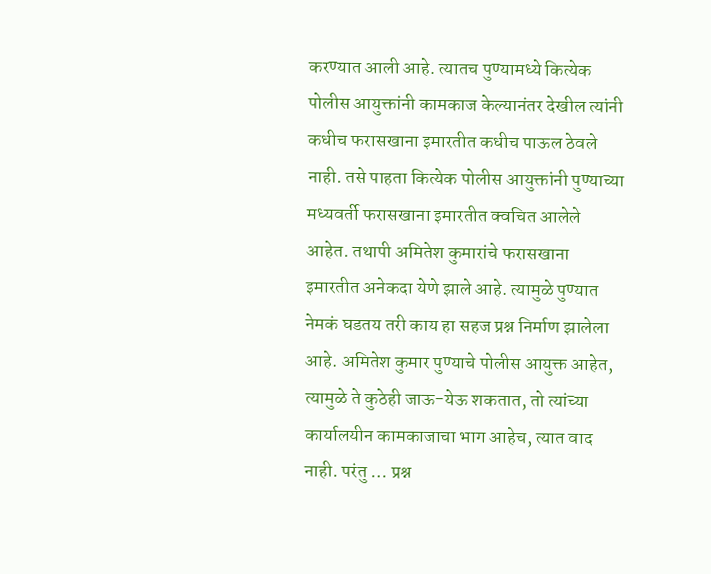करण्यात आली आहे. त्यातच पुण्यामध्ये कित्येक पोलीस आयुक्तांनी कामकाज केल्यानंतर देखील त्यांनी कधीच फरासखाना इमारतीत कधीच पाऊल ठेवले नाही. तसे पाहता कित्येक पोलीस आयुक्तांनी पुण्याच्या मध्यवर्ती फरासखाना इमारतीत क्वचित आलेले आहेत. तथापी अमितेश कुमारांचे फरासखाना इमारतीत अनेकदा येणे झाले आहे. त्यामुळे पुण्यात नेमकं घडतय तरी काय हा सहज प्रश्न निर्माण झालेला आहे. अमितेश कुमार पुण्याचे पोलीस आयुक्त आहेत, त्यामुळे ते कुठेही जाऊ-येऊ शकतात, तो त्यांच्या कार्यालयीन कामकाजाचा भाग आहेच, त्यात वाद नाही. परंतु … प्रश्न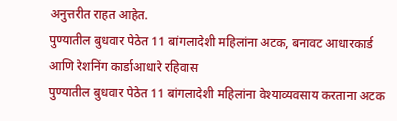अनुत्तरीत राहत आहेत.
पुण्यातील बुधवार पेठेत 11 बांगलादेशी महिलांना अटक, बनावट आधारकार्ड आणि रेशनिंग कार्डाआधारे रहिवास
पुण्यातील बुधवार पेठेत 11 बांगलादेशी महिलांना वेश्याव्यवसाय करताना अटक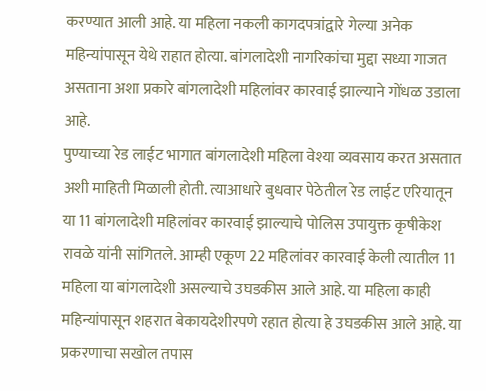करण्यात आली आहे. या महिला नकली कागदपत्रांद्वारे गेल्या अनेक महिन्यांपासून येथे राहात होत्या. बांगलादेशी नागरिकांचा मुद्दा सध्या गाजत असताना अशा प्रकारे बांगलादेशी महिलांवर कारवाई झाल्याने गोंधळ उडाला आहे.
पुण्याच्या रेड लाईट भागात बांगलादेशी महिला वेश्या व्यवसाय करत असतात अशी माहिती मिळाली होती. त्याआधारे बुधवार पेठेतील रेड लाईट एरियातून या 11 बांगलादेशी महिलांवर कारवाई झाल्याचे पोलिस उपायुक्त कृषीकेश रावळे यांनी सांगितले. आम्ही एकूण 22 महिलांवर कारवाई केली त्यातील 11 महिला या बांगलादेशी असल्याचे उघडकीस आले आहे. या महिला काही महिन्यांपासून शहरात बेकायदेशीरपणे रहात होत्या हे उघडकीस आले आहे. या प्रकरणाचा सखोल तपास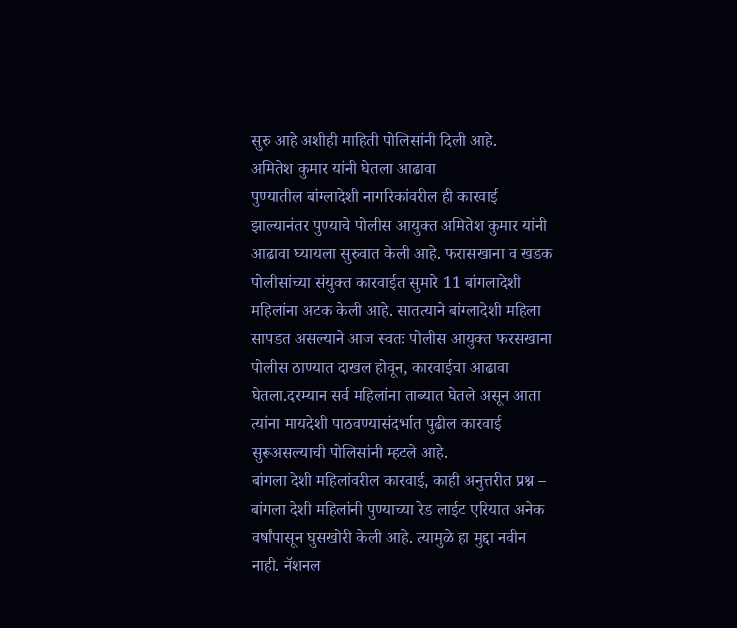सुरु आहे अशीही माहिती पोलिसांनी दिली आहे.
अमितेश कुमार यांनी घेतला आढावा
पुण्यातील बांग्लादेशी नागरिकांवरील ही कारवाई झाल्यानंतर पुण्याचे पोलीस आयुक्त अमितेश कुमार यांनी आढावा घ्यायला सुरुवात केली आहे. फरासखाना व खडक पोलीसांच्या संयुक्त कारवाईत सुमारे 11 बांगलादेशी महिलांना अटक केली आहे. सातत्याने बांग्लादेशी महिला सापडत असल्याने आज स्वतः पोलीस आयुक्त फरसखाना पोलीस ठाण्यात दाखल होवून, कारवाईचा आढावा घेतला.दरम्यान सर्व महिलांना ताब्यात घेतले असून आता त्यांना मायदेशी पाठवण्यासंदर्भात पुढील कारवाई सुरूअसल्याची पोलिसांनी म्हटले आहे.
बांगला देशी महिलांवरील कारवाई, काही अनुत्तरीत प्रश्न –
बांगला देशी महिलांनी पुण्याच्या रेड लाईट एरियात अनेक वर्षांपासून घुसखोरी केली आहे. त्यामुळे हा मुद्दा नवीन नाही. नॅशनल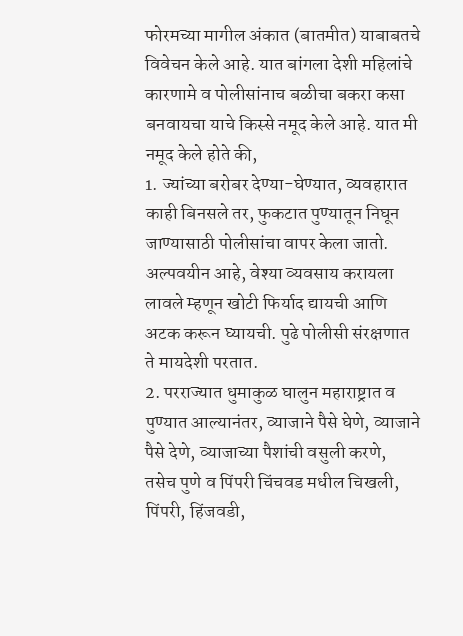फोरमच्या मागील अंकात (बातमीत) याबाबतचे विवेचन केले आहे. यात बांगला देशी महिलांचे कारणामे व पोलीसांनाच बळीचा बकरा कसा बनवायचा याचे किस्से नमूद केले आहे. यात मी नमूद केले होते की,
1. ज्यांच्या बरोबर देण्या-घेण्यात, व्यवहारात काही बिनसले तर, फुकटात पुण्यातून निघून जाण्यासाठी पोलीसांचा वापर केला जातो. अल्पवयीन आहे, वेश्या व्यवसाय करायला लावले म्हणून खोटी फिर्याद द्यायची आणि अटक करून घ्यायची. पुढे पोलीसी संरक्षणात ते मायदेशी परतात.
2. परराज्यात धुमाकुळ घालुन महाराष्ट्रात व पुण्यात आल्यानंतर, व्याजाने पैसे घेणे, व्याजाने पैसे देणे, व्याजाच्या पैशांची वसुली करणे, तसेच पुणे व पिंपरी चिंचवड मधील चिखली, पिंपरी, हिंजवडी,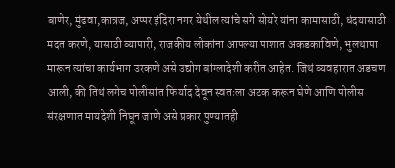बाणेर, मुंढवा,कात्रज, अप्पर इंदिरा नगर येथील त्यांचे सगे सोयरे यांना कामासाठी, धंदयासाठी मदत करणे, यासाठी व्यापारी, राजकीय लोकांना आपल्या पाशात अकडकाविणे, भुलथापा मारून त्यांचा कार्यभाग उरकणे असे उद्योग बांग्लादेशी करीत आहेत. जिथं व्यवहारात अडचण आली, की तिथं लगेच पोलीसांत फिर्याद देवून स्वतःला अटक करून घेणे आणि पोलीस संरक्षणात मायदेशी निघून जाणे असे प्रकार पुण्यातही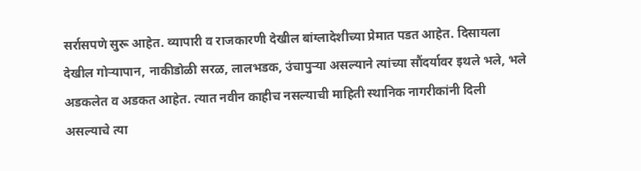सर्रासपणे सुरू आहेत. व्यापारी व राजकारणी देखील बांग्लादेशीच्या प्रेमात पडत आहेत. दिसायला देखील गोऱ्यापान, नाकीडोळी सरळ, लालभडक, उंचापुऱ्या असल्याने त्यांच्या सौंदर्यावर इथले भले, भले अडकलेत व अडकत आहेत. त्यात नवीन काहीच नसल्याची माहिती स्थानिक नागरीकांनी दिली असल्याचे त्या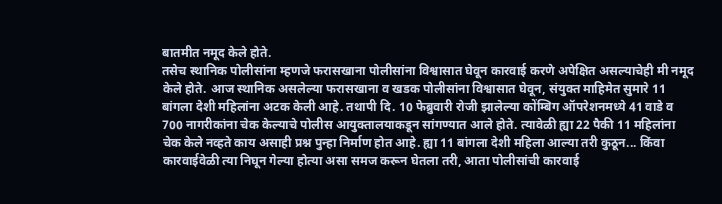बातमीत नमूद केले होते.
तसेच स्थानिक पोलीसांना म्हणजे फरासखाना पोलीसांना विश्वासात घेवून कारवाई करणे अपेक्षित असल्याचेही मी नमूद केले होते. आज स्थानिक असलेल्या फरासखाना व खडक पोलीसांना विश्वासात घेवून, संयुक्त माहिमेत सुमारे 11 बांगला देशी महिलांना अटक केली आहे. तथापी दि. 10 फेब्रुवारी रोजी झालेल्या कोंम्बिग ऑपरेशनमध्ये 41 वाडे व 700 नागरीकांना चेक केल्याचे पोलीस आयुक्तालयाकडून सांगण्यात आले होते. त्यावेळी ह्या 22 पैकी 11 महिलांना चेक केले नव्हते काय असाही प्रश्न पुन्हा निर्माण होत आहे. ह्या 11 बांगला देशी महिला आल्या तरी कुठून... किंवा कारवाईवेळी त्या निघून गेल्या होत्या असा समज करून घेतला तरी, आता पोलीसांची कारवाई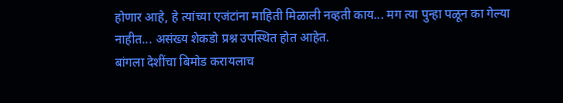होणार आहे, हे त्यांच्या एजंटांना माहिती मिळाली नव्हती काय... मग त्या पुन्हा पळून का गेल्या नाहीत... असंख्य शेकडो प्रश्न उपस्थित होत आहेत.
बांगला देशींचा बिमोड करायलाच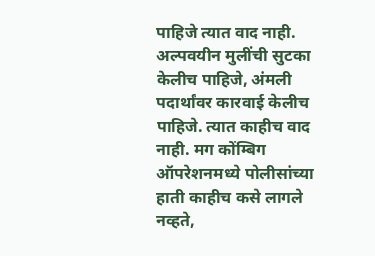पाहिजे त्यात वाद नाही. अल्पवयीन मुलींची सुटका केलीच पाहिजे, अंमली पदार्थांवर कारवाई केलीच पाहिजे. त्यात काहीच वाद नाही. मग कोंम्बिग ऑपरेशनमध्ये पोलीसांच्या हाती काहीच कसे लागले नव्हते,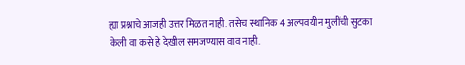ह्या प्रश्नाचे आजही उत्तर मिळत नाही. तसेच स्थानिक 4 अल्पवयीन मुलींची सुटका केली वा कसे हे देखील समजण्यास वाव नाही.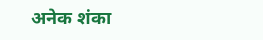अनेक शंका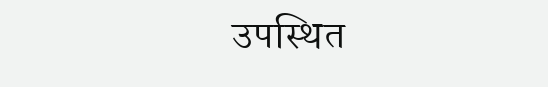उपस्थित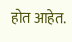होत आहेत.